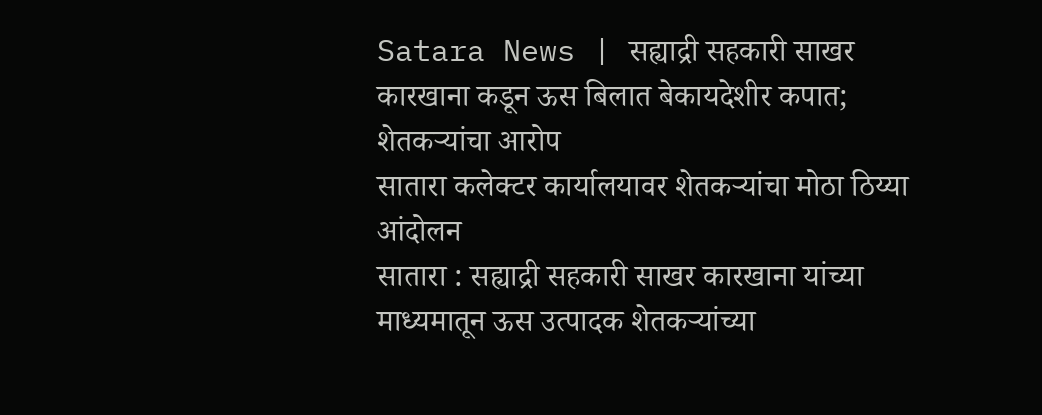Satara News | सह्याद्री सहकारी साखर कारखाना कडून ऊस बिलात बेकायदेशीर कपात; शेतकऱ्यांचा आरोप
सातारा कलेक्टर कार्यालयावर शेतकऱ्यांचा मोठा ठिय्या आंदोलन
सातारा : सह्याद्री सहकारी साखर कारखाना यांच्या माध्यमातून ऊस उत्पादक शेतकऱ्यांच्या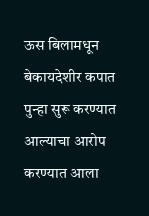ऊस बिलामधून बेकायदेशीर कपात पुन्हा सुरू करण्यात आल्याचा आरोप करण्यात आला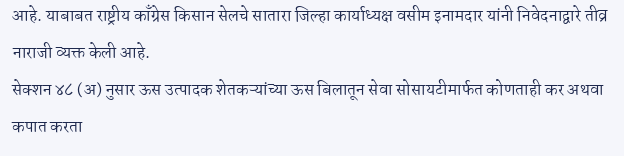आहे. याबाबत राष्ट्रीय काँग्रेस किसान सेलचे सातारा जिल्हा कार्याध्यक्ष वसीम इनामदार यांनी निवेदनाद्वारे तीव्र नाराजी व्यक्त केली आहे.
सेक्शन ४८ (अ) नुसार ऊस उत्पादक शेतकऱ्यांच्या ऊस बिलातून सेवा सोसायटीमार्फत कोणताही कर अथवा कपात करता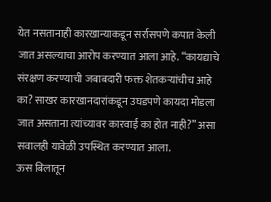येत नसतानाही कारखान्याकडून सर्रासपणे कपात केली जात असल्याचा आरोप करण्यात आला आहे. “कायद्याचे संरक्षण करण्याची जबाबदारी फक्त शेतकऱ्यांचीच आहे का? साखर कारखानदारांकडून उघडपणे कायदा मोडला जात असताना त्यांच्यावर कारवाई का होत नाही?” असा सवालही यावेळी उपस्थित करण्यात आला.
ऊस बिलातून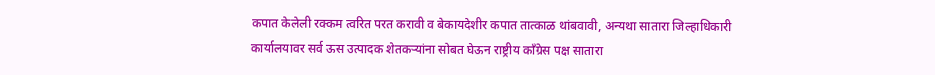कपात केलेली रक्कम त्वरित परत करावी व बेकायदेशीर कपात तात्काळ थांबवावी, अन्यथा सातारा जिल्हाधिकारी कार्यालयावर सर्व ऊस उत्पादक शेतकऱ्यांना सोबत घेऊन राष्ट्रीय काँग्रेस पक्ष सातारा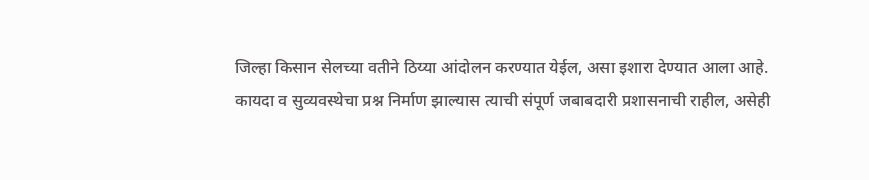जिल्हा किसान सेलच्या वतीने ठिय्या आंदोलन करण्यात येईल, असा इशारा देण्यात आला आहे.
कायदा व सुव्यवस्थेचा प्रश्न निर्माण झाल्यास त्याची संपूर्ण जबाबदारी प्रशासनाची राहील, असेही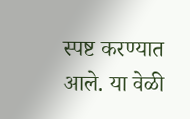स्पष्ट करण्यात आले. या वेळी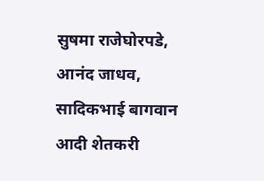सुषमा राजेघोरपडे, आनंद जाधव, सादिकभाई बागवान आदी शेतकरी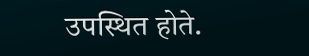उपस्थित होते.